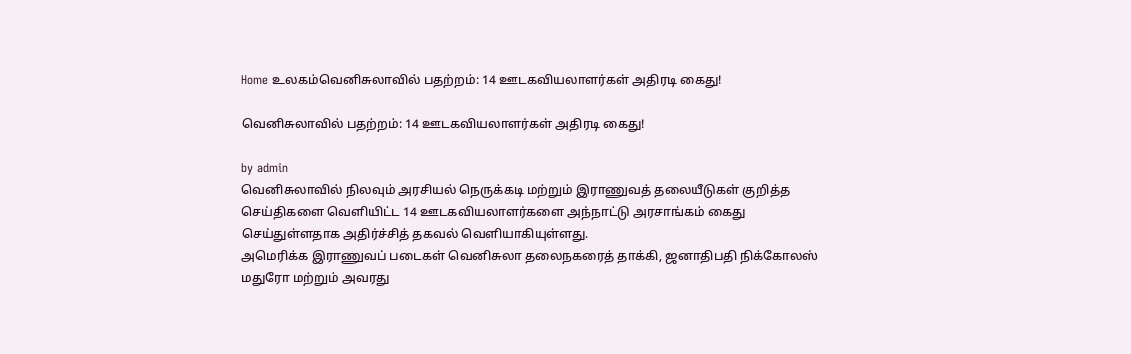Home உலகம்வெனிசுலாவில் பதற்றம்: 14 ஊடகவியலாளர்கள் அதிரடி கைது!

வெனிசுலாவில் பதற்றம்: 14 ஊடகவியலாளர்கள் அதிரடி கைது!

by admin
வெனிசுலாவில் நிலவும் அரசியல் நெருக்கடி மற்றும் இராணுவத் தலையீடுகள் குறித்த செய்திகளை வெளியிட்ட 14 ஊடகவியலாளர்களை அந்நாட்டு அரசாங்கம் கைது செய்துள்ளதாக அதிர்ச்சித் தகவல் வெளியாகியுள்ளது.
அமெரிக்க இராணுவப் படைகள் வெனிசுலா தலைநகரைத் தாக்கி, ஜனாதிபதி நிக்கோலஸ் மதுரோ மற்றும் அவரது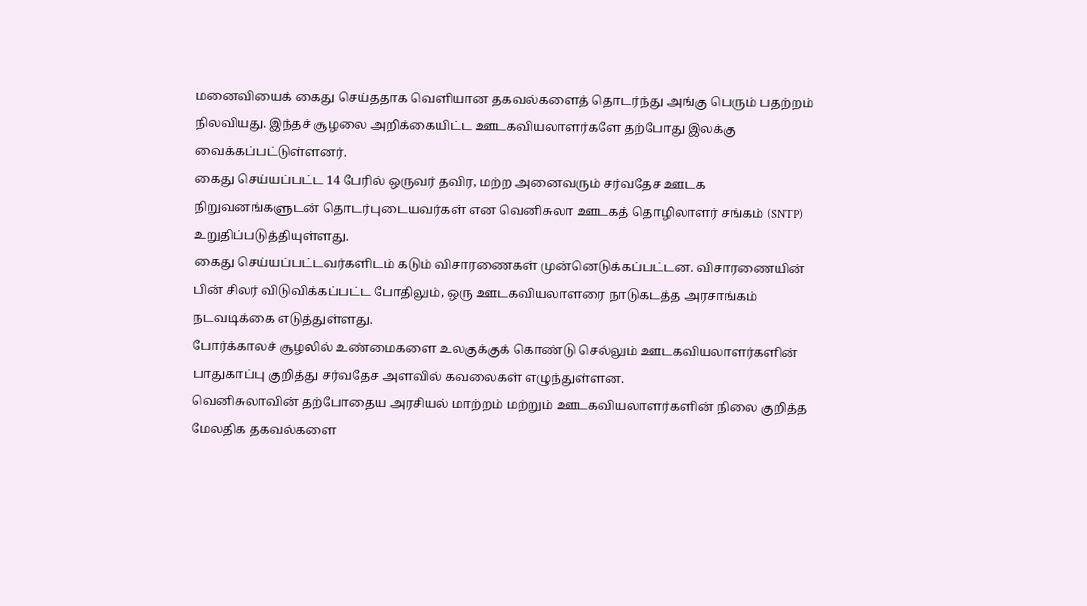மனைவியைக் கைது செய்ததாக வெளியான தகவல்களைத் தொடர்ந்து அங்கு பெரும் பதற்றம் நிலவியது. இந்தச் சூழலை அறிக்கையிட்ட ஊடகவியலாளர்களே தற்போது இலக்கு வைக்கப்பட்டுள்ளனர்.
கைது செய்யப்பட்ட 14 பேரில் ஒருவர் தவிர, மற்ற அனைவரும் சர்வதேச ஊடக நிறுவனங்களுடன் தொடர்புடையவர்கள் என வெனிசுலா ஊடகத் தொழிலாளர் சங்கம் (SNTP) உறுதிப்படுத்தியுள்ளது.
கைது செய்யப்பட்டவர்களிடம் கடும் விசாரணைகள் முன்னெடுக்கப்பட்டன. விசாரணையின் பின் சிலர் விடுவிக்கப்பட்ட போதிலும், ஒரு ஊடகவியலாளரை நாடுகடத்த அரசாங்கம் நடவடிக்கை எடுத்துள்ளது.
போர்க்காலச் சூழலில் உண்மைகளை உலகுக்குக் கொண்டு செல்லும் ஊடகவியலாளர்களின் பாதுகாப்பு குறித்து சர்வதேச அளவில் கவலைகள் எழுந்துள்ளன.
வெனிசுலாவின் தற்போதைய அரசியல் மாற்றம் மற்றும் ஊடகவியலாளர்களின் நிலை குறித்த மேலதிக தகவல்களை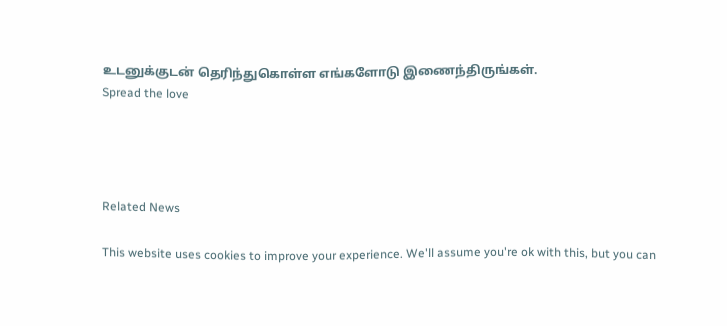உடனுக்குடன் தெரிந்துகொள்ள எங்களோடு இணைந்திருங்கள்.
Spread the love




Related News

This website uses cookies to improve your experience. We'll assume you're ok with this, but you can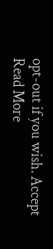opt-out if you wish. Accept Read More